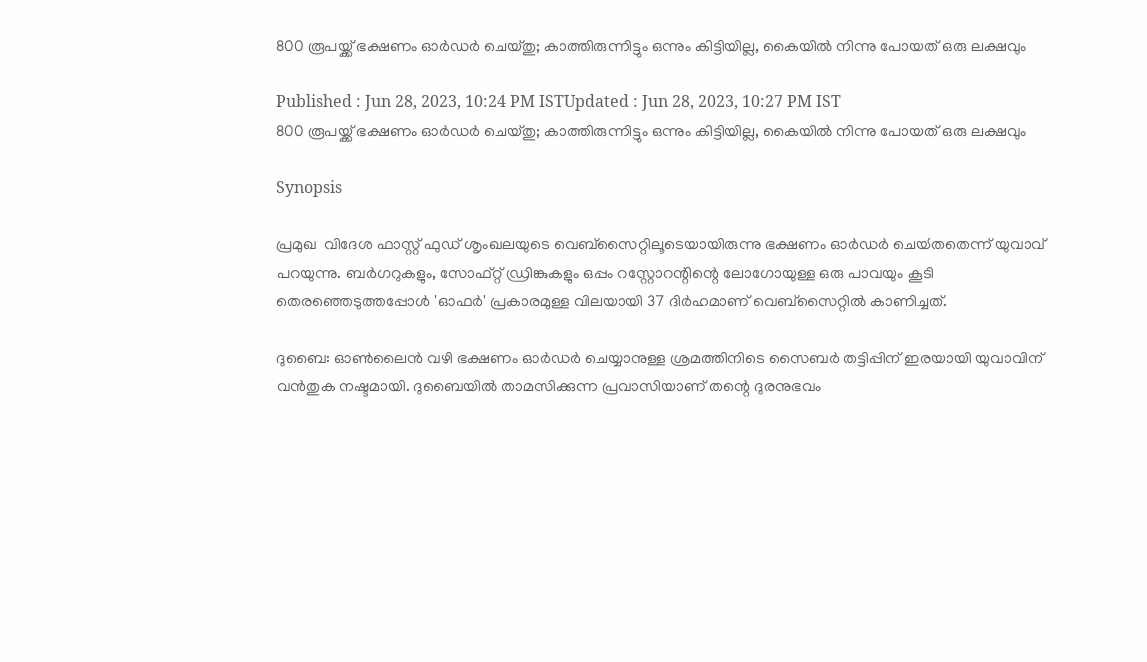800 രൂപയ്ക്ക് ഭക്ഷണം ഓര്‍ഡര്‍ ചെയ്തു; കാത്തിരുന്നിട്ടും ഒന്നും കിട്ടിയില്ല, കൈയില്‍ നിന്നു പോയത് ഒരു ലക്ഷവും

Published : Jun 28, 2023, 10:24 PM ISTUpdated : Jun 28, 2023, 10:27 PM IST
800 രൂപയ്ക്ക് ഭക്ഷണം ഓര്‍ഡര്‍ ചെയ്തു; കാത്തിരുന്നിട്ടും ഒന്നും കിട്ടിയില്ല, കൈയില്‍ നിന്നു പോയത് ഒരു ലക്ഷവും

Synopsis

പ്രമുഖ  വിദേശ ഫാസ്റ്റ് ഫുഡ് ശൃംഖലയുടെ വെബ്‍സൈറ്റിലൂടെയായിരുന്നു ഭക്ഷണം ഓര്‍ഡര്‍ ചെയ്‍തതെന്ന് യുവാവ് പറയുന്നു. ബര്‍ഗറുകളും, സോഫ്റ്റ് ഡ്രിങ്കുകളും ഒപ്പം റസ്റ്റോറന്റിന്റെ ലോഗോയുള്ള ഒരു പാവയും കൂടി തെരഞ്ഞെടുത്തപ്പോള്‍ 'ഓഫര്‍' പ്രകാരമുള്ള വിലയായി 37 ദിര്‍ഹമാണ് വെബ്‍സൈറ്റില്‍ കാണിച്ചത്.

ദുബൈ: ഓണ്‍ലൈന്‍ വഴി ഭക്ഷണം ഓര്‍ഡര്‍ ചെയ്യാനുള്ള ശ്രമത്തിനിടെ സൈബര്‍ തട്ടിപ്പിന് ഇരയായി യുവാവിന് വന്‍തുക നഷ്ടമായി. ദുബൈയില്‍ താമസിക്കുന്ന പ്രവാസിയാണ് തന്റെ ദുരനുഭവം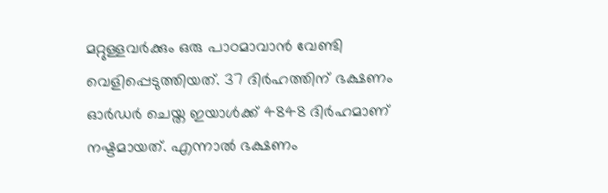മറ്റുള്ളവര്‍ക്കും ഒരു പാഠമാവാന്‍ വേണ്ടി വെളിപ്പെടുത്തിയത്. 37 ദിര്‍ഹത്തിന് ഭക്ഷണം ഓര്‍ഡര്‍ ചെയ്ത ഇയാള്‍ക്ക് 4848 ദിര്‍ഹമാണ് നഷ്ടമായത്. എന്നാല്‍ ഭക്ഷണം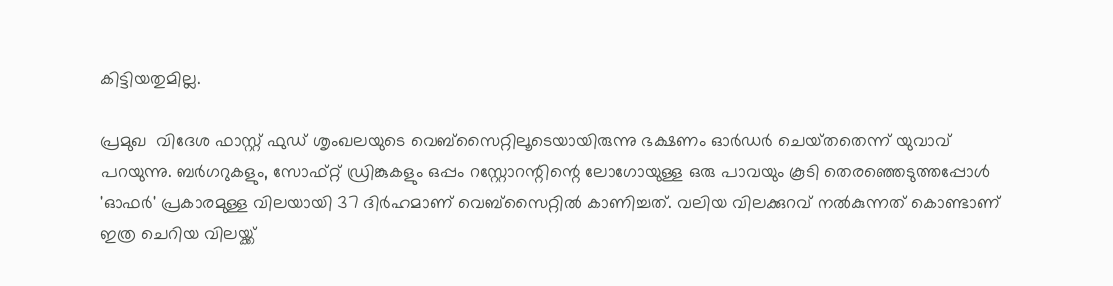കിട്ടിയതുമില്ല.

പ്രമുഖ  വിദേശ ഫാസ്റ്റ് ഫുഡ് ശൃംഖലയുടെ വെബ്‍സൈറ്റിലൂടെയായിരുന്നു ഭക്ഷണം ഓര്‍ഡര്‍ ചെയ്‍തതെന്ന് യുവാവ് പറയുന്നു. ബര്‍ഗറുകളും, സോഫ്റ്റ് ഡ്രിങ്കുകളും ഒപ്പം റസ്റ്റോറന്റിന്റെ ലോഗോയുള്ള ഒരു പാവയും കൂടി തെരഞ്ഞെടുത്തപ്പോള്‍ 'ഓഫര്‍' പ്രകാരമുള്ള വിലയായി 37 ദിര്‍ഹമാണ് വെബ്‍സൈറ്റില്‍ കാണിച്ചത്. വലിയ വിലക്കുറവ് നല്‍കുന്നത് കൊണ്ടാണ് ഇത്ര ചെറിയ വിലയ്ക്ക്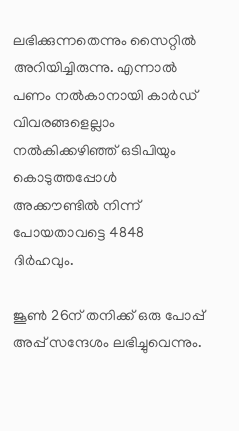ലഭിക്കുന്നതെന്നും സൈറ്റില്‍ അറിയിച്ചിരുന്നു. എന്നാല്‍ പണം നല്‍കാനായി കാര്‍ഡ് വിവരങ്ങളെല്ലാം നല്‍കിക്കഴിഞ്ഞ് ഒടിപിയും കൊടുത്തപ്പോള്‍ അക്കൗണ്ടില്‍ നിന്ന് പോയതാവട്ടെ 4848 ദിര്‍ഹവും.

ജൂണ്‍ 26ന് തനിക്ക് ഒരു പോപ്പ് അപ്പ് സന്ദേശം ലഭിച്ചുവെന്നും.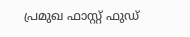പ്രമുഖ ഫാസ്റ്റ് ഫുഡ്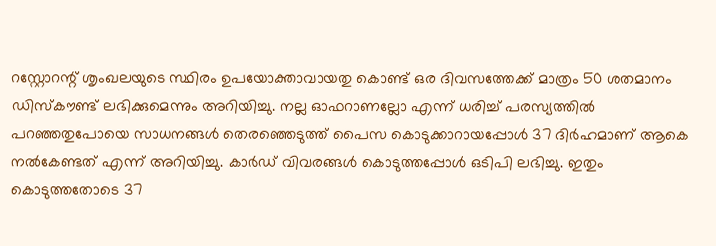റസ്റ്റോറന്റ് ശൃംഖലയുടെ സ്ഥിരം ഉപയോക്താവായതു കൊണ്ട് ഒര ദിവസത്തേക്ക് മാത്രം 50 ശതമാനം ഡിസ്‍കൗണ്ട് ലഭിക്കുമെന്നും അറിയിച്ചു. നല്ല ഓഫറാണല്ലോ എന്ന് ധരിച്ച് പരസ്യത്തില്‍ പറഞ്ഞതുപോയെ സാധനങ്ങള്‍ തെരഞ്ഞെടുത്ത് പൈസ കൊടുക്കാറായപ്പോള്‍ 37 ദിര്‍ഹമാണ് ആകെ നല്‍കേണ്ടത് എന്ന് അറിയിച്ചു. കാര്‍ഡ് വിവരങ്ങള്‍ കൊടുത്തപ്പോള്‍ ഒടിപി ലഭിച്ചു. ഇതും കൊടുത്തതോടെ 37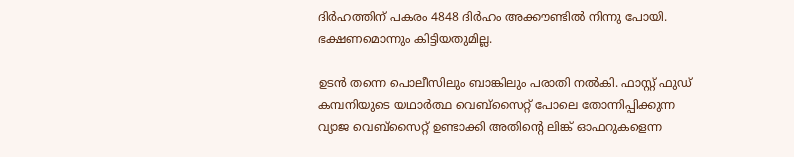ദിര്‍ഹത്തിന് പകരം 4848 ദിര്‍ഹം അക്കൗണ്ടില്‍ നിന്നു പോയി. ഭക്ഷണമൊന്നും കിട്ടിയതുമില്ല.

ഉടന്‍ തന്നെ പൊലീസിലും ബാങ്കിലും പരാതി നല്‍കി. ഫാസ്റ്റ് ഫുഡ് കമ്പനിയുടെ യഥാര്‍ത്ഥ വെബ്‍‍സൈറ്റ് പോലെ തോന്നിപ്പിക്കുന്ന വ്യാജ വെബ്‍സൈറ്റ് ഉണ്ടാക്കി അതിന്റെ ലിങ്ക് ഓഫറുകളെന്ന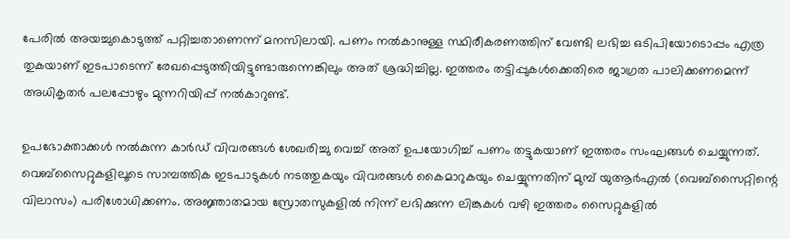പേരില്‍ അയച്ചുകൊടുത്ത് പറ്റിച്ചതാണെന്ന് മനസിലായി. പണം നല്‍കാനുള്ള സ്ഥിരീകരണത്തിന് വേണ്ടി ലഭിച്ച ഒടിപിയോടൊപ്പം എത്ര തുകയാണ് ഇടപാടെന്ന് രേഖപ്പെടുത്തിയിട്ടുണ്ടാരുന്നെങ്കിലും അത് ശ്രദ്ധിച്ചില്ല. ഇത്തരം തട്ടിപ്പുകള്‍ക്കെതിരെ ജാഗ്രത പാലിക്കണമെന്ന് അധികൃതര്‍ പലപ്പോഴും മുന്നറിയിപ്പ് നല്‍കാറുണ്ട്.

ഉപഭോക്താക്കള്‍ നല്‍കുന്ന കാര്‍ഡ് വിവരങ്ങള്‍ ശേഖരിച്ചു വെച്ച് അത് ഉപയോഗിച്ച് പണം തട്ടുകയാണ് ഇത്തരം സംഘങ്ങള്‍ ചെയ്യുന്നത്. വെബ്‍സൈറ്റുകളിലൂടെ സാമ്പത്തിക ഇടപാടുകള്‍ നടത്തുകയും വിവരങ്ങള്‍ കൈമാറുകയും ചെയ്യുന്നതിന് മുമ്പ് യുആര്‍എല്‍ (വെബ്‍സൈറ്റിന്റെ വിലാസം) പരിശോധിക്കണം. അജ്ഞാതമായ സ്രോതസുകളില്‍ നിന്ന് ലഭിക്കുന്ന ലിങ്കുകള്‍ വഴി ഇത്തരം സൈറ്റുകളില്‍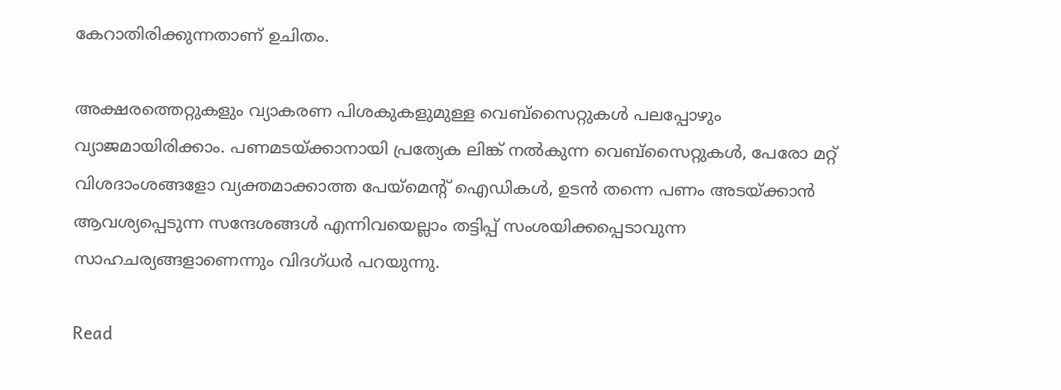കേറാതിരിക്കുന്നതാണ് ഉചിതം.

അക്ഷരത്തെറ്റുകളും വ്യാകരണ പിശകുകളുമുള്ള വെബ്‍സൈറ്റുകള്‍ പലപ്പോഴും വ്യാജമായിരിക്കാം. പണമടയ്ക്കാനായി പ്രത്യേക ലിങ്ക് നല്‍കുന്ന വെബ്‍സൈറ്റുകള്‍, പേരോ മറ്റ് വിശദാംശങ്ങളോ വ്യക്തമാക്കാത്ത പേയ്‍മെന്റ് ഐഡികള്‍, ഉടന്‍ തന്നെ പണം അടയ്ക്കാന്‍ ആവശ്യപ്പെടുന്ന സന്ദേശങ്ങള്‍ എന്നിവയെല്ലാം തട്ടിപ്പ് സംശയിക്കപ്പെടാവുന്ന സാഹചര്യങ്ങളാണെന്നും വിദഗ്ധര്‍ പറയുന്നു.

Read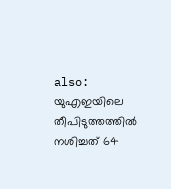also: യുഎഇയിലെ തീപിടുത്തത്തില്‍ നശിച്ചത് 64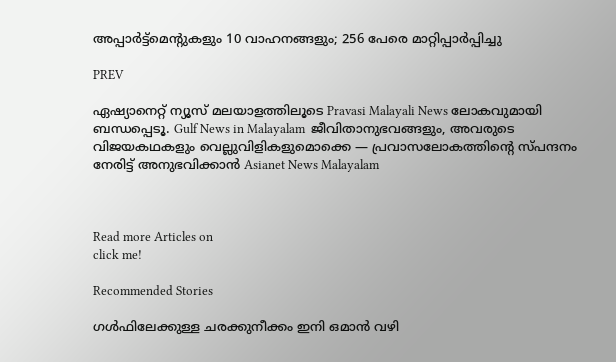അപ്പാര്‍ട്ട്മെന്റുകളും 10 വാഹനങ്ങളും; 256 പേരെ മാറ്റിപ്പാര്‍പ്പിച്ചു

PREV

ഏഷ്യാനെറ്റ് ന്യൂസ് മലയാളത്തിലൂടെ Pravasi Malayali News ലോകവുമായി ബന്ധപ്പെടൂ. Gulf News in Malayalam  ജീവിതാനുഭവങ്ങളും, അവരുടെ വിജയകഥകളും വെല്ലുവിളികളുമൊക്കെ — പ്രവാസലോകത്തിന്റെ സ്പന്ദനം നേരിട്ട് അനുഭവിക്കാൻ Asianet News Malayalam



Read more Articles on
click me!

Recommended Stories

ഗൾഫിലേക്കുള്ള ചരക്കുനീക്കം ഇനി ഒമാൻ വഴി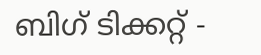ബിഗ് ടിക്കറ്റ് -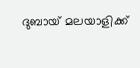ദുബായ് മലയാളിക്ക്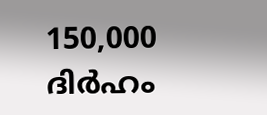150,000 ദിർഹം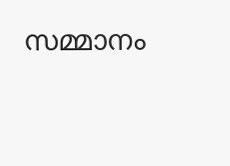സമ്മാനം